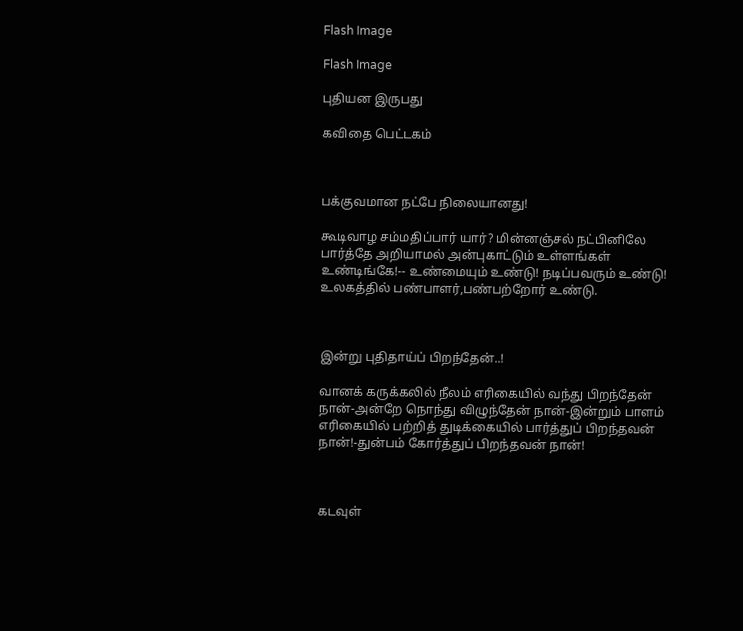Flash Image

Flash Image

புதியன இருபது

கவிதை பெட்டகம்



பக்குவமான நட்பே நிலையானது!

கூடிவாழ சம்மதிப்பார் யார்? மின்னஞ்சல் நட்பினிலே பார்த்தே அறியாமல் அன்புகாட்டும் உள்ளங்கள் உண்டிங்கே!-- உண்மையும் உண்டு! நடிப்பவரும் உண்டு! உலகத்தில் பண்பாளர்,பண்பற்றோர் உண்டு.



இன்று புதிதாய்ப் பிறந்தேன்..!

வானக் கருக்கலில் நீலம் எரிகையில் வந்து பிறந்தேன் நான்-அன்றே நொந்து விழுந்தேன் நான்-இன்றும் பாளம் எரிகையில் பற்றித் துடிக்கையில் பார்த்துப் பிறந்தவன் நான்!-துன்பம் கோர்த்துப் பிறந்தவன் நான்!



கடவுள்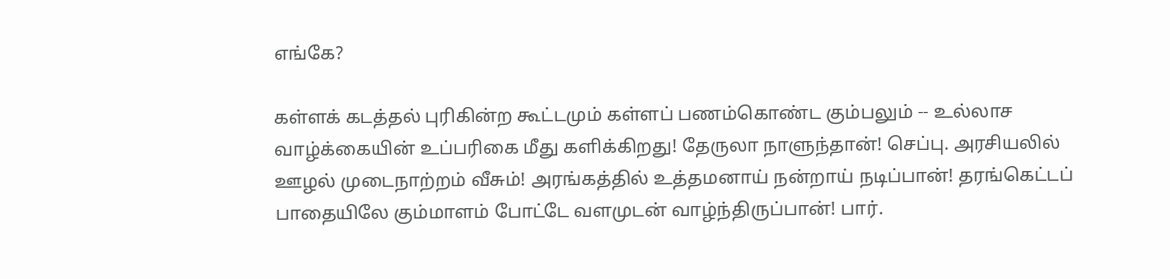எங்கே?

கள்ளக் கடத்தல் புரிகின்ற கூட்டமும் கள்ளப் பணம்கொண்ட கும்பலும் -- உல்லாச வாழ்க்கையின் உப்பரிகை மீது களிக்கிறது! தேருலா நாளுந்தான்! செப்பு. அரசியலில் ஊழல் முடைநாற்றம் வீசும்! அரங்கத்தில் உத்தமனாய் நன்றாய் நடிப்பான்! தரங்கெட்டப் பாதையிலே கும்மாளம் போட்டே வளமுடன் வாழ்ந்திருப்பான்! பார்.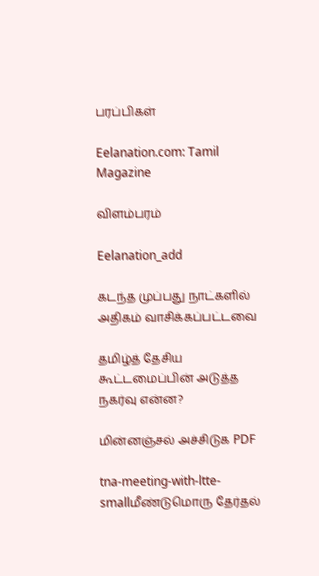பரப்பிகள்

Eelanation.com: Tamil Magazine

விளம்பரம்

Eelanation_add

கடந்த முப்பது நாட்களில் அதிகம் வாசிக்கப்பட்டவை

தமிழ்த் தேசிய கூட்டமைப்பின் அடுத்த நகர்வு என்ன?

மின்னஞ்சல் அச்சிடுக PDF

tna-meeting-with-ltte-smallமீண்டுமொரு தேர்தல்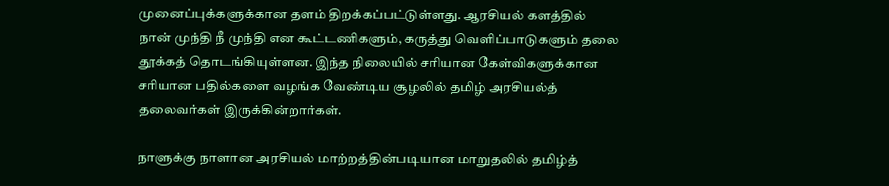முனைப்புக்களுக்கான தளம் திறக்கப்பட்டுள்ளது. ஆரசியல் களத்தில் நான் முந்தி நீ முந்தி என கூட்டணிகளும், கருத்து வெளிப்பாடுகளும் தலை தூக்கத் தொடங்கியுள்ளன. இந்த நிலையில் சரியான கேள்விகளுக்கான சரியான பதில்களை வழங்க வேண்டிய சூழலில் தமிழ் அரசியல்த் தலைவர்கள் இருக்கின்றார்கள்.

நாளுக்கு நாளான அரசியல் மாற்றத்தின்படியான மாறுதலில் தமிழ்த்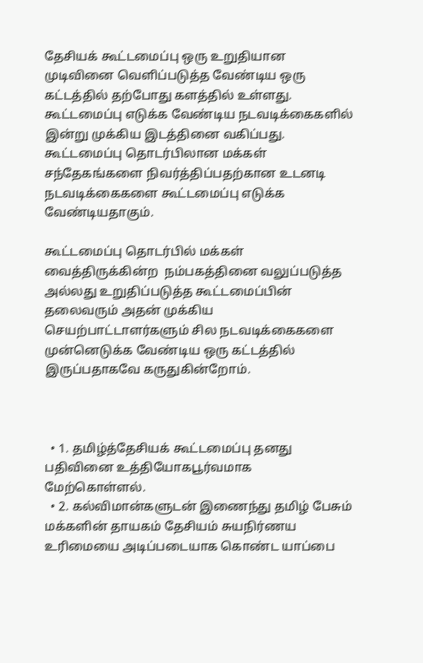தேசியக் கூட்டமைப்பு ஒரு உறுதியான முடிவினை வெளிப்படுத்த வேண்டிய ஒரு கட்டத்தில் தற்போது களத்தில் உள்ளது. கூட்டமைப்பு எடுக்க வேண்டிய நடவடிக்கைகளில் இன்று முக்கிய இடத்தினை வகிப்பது. கூட்டமைப்பு தொடர்பிலான மக்கள் சந்தேகங்களை நிவர்த்திப்பதற்கான உடனடி நடவடிக்கைகளை கூட்டமைப்பு எடுக்க வேண்டியதாகும்.

கூட்டமைப்பு தொடர்பில் மக்கள் வைத்திருக்கின்ற  நம்பகத்தினை வலுப்படுத்த அல்லது உறுதிப்படுத்த கூட்டமைப்பின் தலைவரும் அதன் முக்கிய செயற்பாட்டாளர்களும் சில நடவடிக்கைகளை முன்னெடுக்க வேண்டிய ஒரு கட்டத்தில் இருப்பதாகவே கருதுகின்றோம்.



  • 1. தமிழ்த்தேசியக் கூட்டமைப்பு தனது பதிவினை உத்தியோகபூர்வமாக மேற்கொள்ளல்.
  • 2. கல்விமான்களுடன் இணைந்து தமிழ் பேசும் மக்களின் தாயகம் தேசியம் சுயநிர்ணய உரிமையை அடிப்படையாக கொண்ட யாப்பை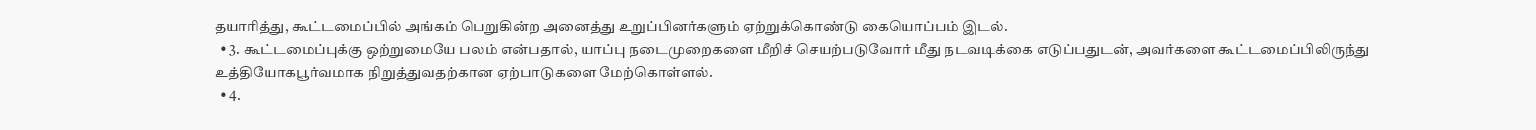தயாரித்து, கூட்டமைப்பில் அங்கம் பெறுகின்ற அனைத்து உறுப்பினர்களும் ஏற்றுக்கொண்டு கையொப்பம் இடல்.
  • 3. கூட்டமைப்புக்கு ஒற்றுமையே பலம் என்பதால், யாப்பு நடைமுறைகளை மீறிச் செயற்படுவோர் மீது நடவடிக்கை எடுப்பதுடன், அவர்களை கூட்டமைப்பிலிருந்து உத்தியோகபூர்வமாக நிறுத்துவதற்கான ஏற்பாடுகளை மேற்கொள்ளல்.
  • 4.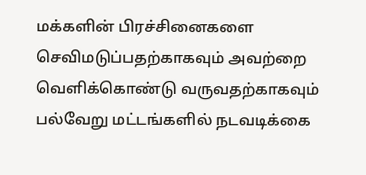மக்களின் பிரச்சினைகளை செவிமடுப்பதற்காகவும் அவற்றை வெளிக்கொண்டு வருவதற்காகவும் பல்வேறு மட்டங்களில் நடவடிக்கை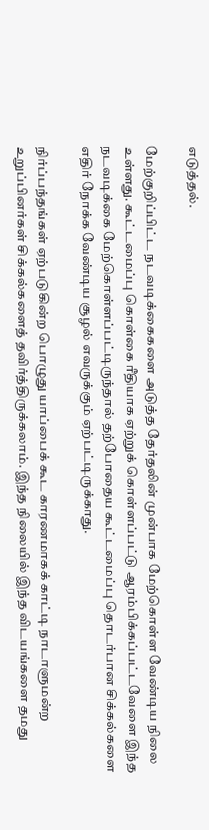எடுத்தல்.

மேற்குறிப்பிட்ட நடவடிக்கைகளை அடுத்த தேர்தலின் முன்பாக மேற்கொள்ள வேண்டிய நிலை உள்ளது. கூட்டமைப்பு கொள்கை ரீதியாக ஏற்றுக் கொள்ளப்பட்டு ஆரம்பிக்கப்பட்டவேளை இந்த நடவடிக்கை மேற்கொள்ளப்பட்டிருந்தால் தற்போதைய கூட்டமைப்பு தொடர்பான சிக்கல்களை எதிர் நோக்க வேண்டிய சூழல் எவருக்கும் ஏற்பட்டிருக்காது.

நிர்ப்பந்தங்கள் ஏற்படுகின்ற பொழுது யாப்பைக் கூட காரணமாகக் காட்டி நாடாளுமன்ற உறுப்பினர்கள் சிக்கல்களைத் தவிர்த்திருக்கலாம். இந்த நிலையில் இந்த விடயங்களை தமது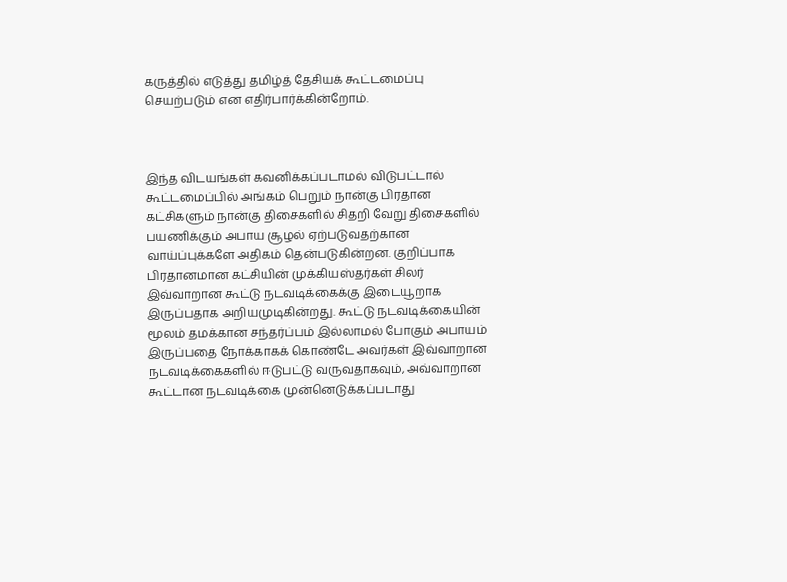கருத்தில் எடுத்து தமிழ்த் தேசியக் கூட்டமைப்பு செயற்படும் என எதிர்பார்க்கின்றோம்.



இந்த விடயங்கள் கவனிக்கப்படாமல் விடுபட்டால் கூட்டமைப்பில் அங்கம் பெறும் நான்கு பிரதான கட்சிகளும் நான்கு திசைகளில் சிதறி வேறு திசைகளில் பயணிக்கும் அபாய சூழல் ஏற்படுவதற்கான வாய்ப்புக்களே அதிகம் தென்படுகின்றன. குறிப்பாக பிரதானமான கட்சியின் முக்கியஸ்தர்கள் சிலர் இவ்வாறான கூட்டு நடவடிக்கைக்கு இடையூறாக இருப்பதாக அறியமுடிகின்றது. கூட்டு நடவடிக்கையின் மூலம் தமக்கான சந்தர்ப்பம் இல்லாமல் போகும் அபாயம் இருப்பதை நோக்காகக் கொண்டே அவர்கள் இவ்வாறான நடவடிக்கைகளில் ஈடுபட்டு வருவதாகவும், அவ்வாறான கூட்டான நடவடிக்கை முன்னெடுக்கப்படாது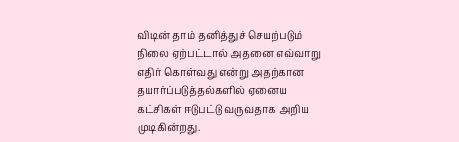விடின் தாம் தனித்துச் செயற்படும் நிலை ஏற்பட்டால் அதனை எவ்வாறு எதிர் கொள்வது என்று அதற்கான தயார்ப்படுத்தல்களில் ஏனைய கட்சிகள் ஈடுபட்டு வருவதாக அறிய முடிகின்றது.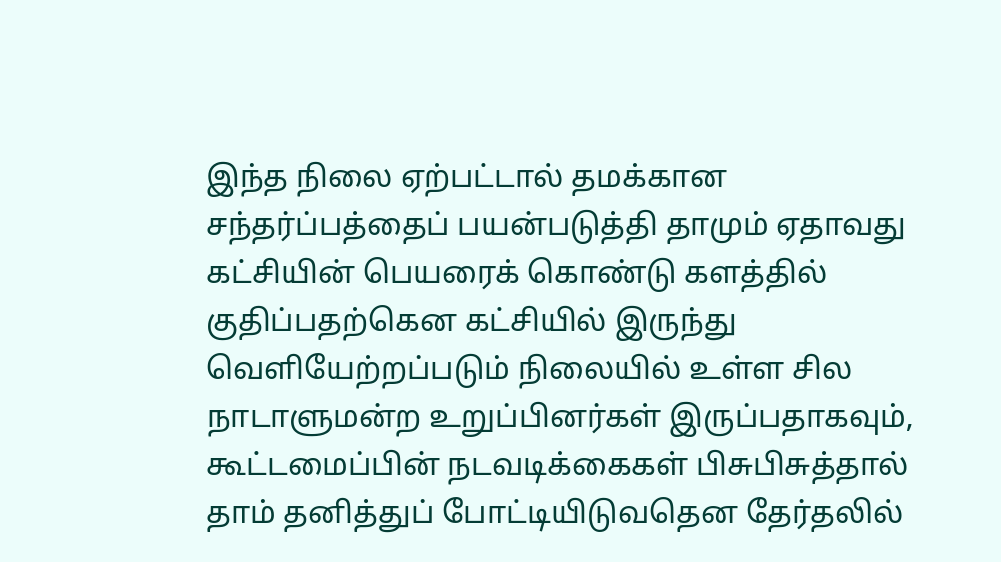இந்த நிலை ஏற்பட்டால் தமக்கான சந்தர்ப்பத்தைப் பயன்படுத்தி தாமும் ஏதாவது கட்சியின் பெயரைக் கொண்டு களத்தில் குதிப்பதற்கென கட்சியில் இருந்து வெளியேற்றப்படும் நிலையில் உள்ள சில நாடாளுமன்ற உறுப்பினர்கள் இருப்பதாகவும், கூட்டமைப்பின் நடவடிக்கைகள் பிசுபிசுத்தால் தாம் தனித்துப் போட்டியிடுவதென தேர்தலில்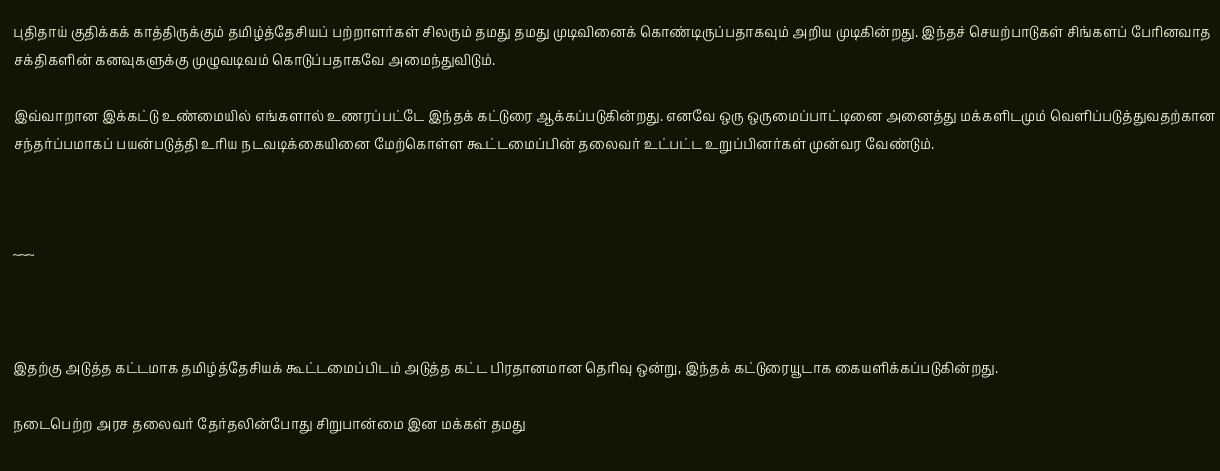புதிதாய் குதிக்கக் காத்திருக்கும் தமிழ்த்தேசியப் பற்றாளர்கள் சிலரும் தமது தமது முடிவினைக் கொண்டிருப்பதாகவும் அறிய முடிகின்றது. இந்தச் செயற்பாடுகள் சிங்களப் பேரினவாத சக்திகளின் கனவுகளுக்கு முழுவடிவம் கொடுப்பதாகவே அமைந்துவிடும்.

இவ்வாறான இக்கட்டு உண்மையில் எங்களால் உணரப்பட்டே இந்தக் கட்டுரை ஆக்கப்படுகின்றது. எனவே ஒரு ஒருமைப்பாட்டினை அனைத்து மக்களிடமும் வெளிப்படுத்துவதற்கான சந்தர்ப்பமாகப் பயன்படுத்தி உரிய நடவடிக்கையினை மேற்கொள்ள கூட்டமைப்பின் தலைவர் உட்பட்ட உறுப்பினர்கள் முன்வர வேண்டும்.



~~~



இதற்கு அடுத்த கட்டமாக தமிழ்த்தேசியக் கூட்டமைப்பிடம் அடுத்த கட்ட பிரதானமான தெரிவு ஒன்று, இந்தக் கட்டுரையூடாக கையளிக்கப்படுகின்றது.

நடைபெற்ற அரச தலைவர் தேர்தலின்போது சிறுபான்மை இன மக்கள் தமது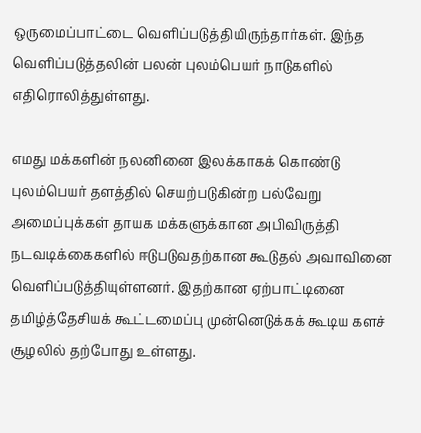ஒருமைப்பாட்டை வெளிப்படுத்தியிருந்தார்கள். இந்த வெளிப்படுத்தலின் பலன் புலம்பெயர் நாடுகளில் எதிரொலித்துள்ளது.

எமது மக்களின் நலனினை இலக்காகக் கொண்டு புலம்பெயர் தளத்தில் செயற்படுகின்ற பல்வேறு அமைப்புக்கள் தாயக மக்களுக்கான அபிவிருத்தி நடவடிக்கைகளில் ஈடுபடுவதற்கான கூடுதல் அவாவினை வெளிப்படுத்தியுள்ளனர். இதற்கான ஏற்பாட்டினை தமிழ்த்தேசியக் கூட்டமைப்பு முன்னெடுக்கக் கூடிய களச் சூழலில் தற்போது உள்ளது.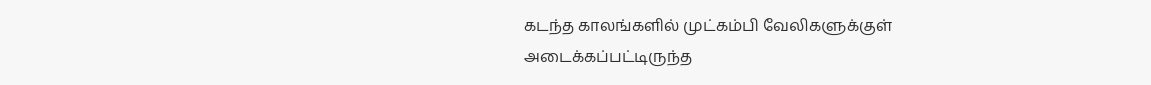கடந்த காலங்களில் முட்கம்பி வேலிகளுக்குள் அடைக்கப்பட்டிருந்த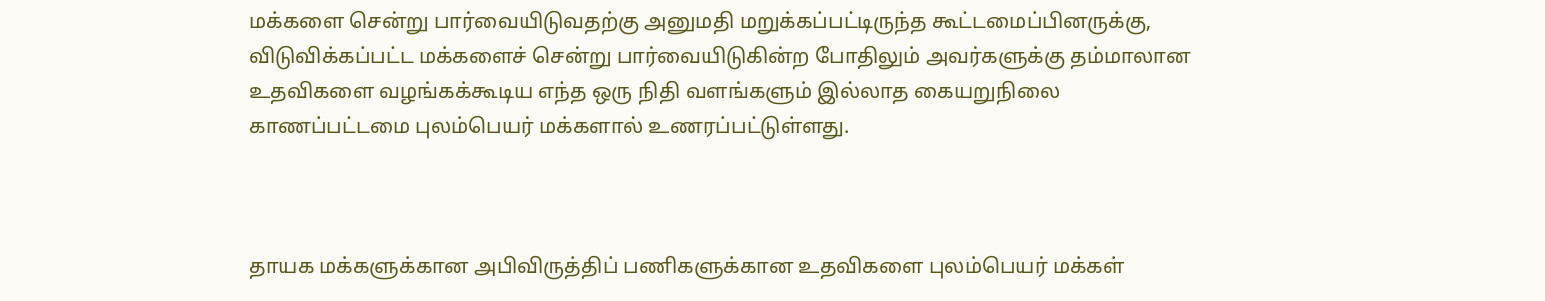மக்களை சென்று பார்வையிடுவதற்கு அனுமதி மறுக்கப்பட்டிருந்த கூட்டமைப்பினருக்கு, விடுவிக்கப்பட்ட மக்களைச் சென்று பார்வையிடுகின்ற போதிலும் அவர்களுக்கு தம்மாலான உதவிகளை வழங்கக்கூடிய எந்த ஒரு நிதி வளங்களும் இல்லாத கையறுநிலை காணப்பட்டமை புலம்பெயர் மக்களால் உணரப்பட்டுள்ளது.



தாயக மக்களுக்கான அபிவிருத்திப் பணிகளுக்கான உதவிகளை புலம்பெயர் மக்கள்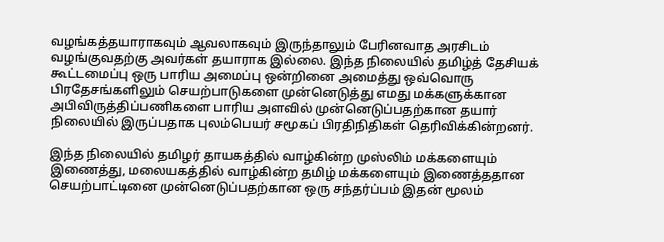வழங்கத்தயாராகவும் ஆவலாகவும் இருந்தாலும் பேரினவாத அரசிடம் வழங்குவதற்கு அவர்கள் தயாராக இல்லை. இந்த நிலையில் தமிழ்த் தேசியக் கூட்டமைப்பு ஒரு பாரிய அமைப்பு ஒன்றினை அமைத்து ஒவ்வொரு பிரதேசங்களிலும் செயற்பாடுகளை முன்னெடுத்து எமது மக்களுக்கான அபிவிருத்திப்பணிகளை பாரிய அளவில் முன்னெடுப்பதற்கான தயார் நிலையில் இருப்பதாக புலம்பெயர் சமூகப் பிரதிநிதிகள் தெரிவிக்கின்றனர்.

இந்த நிலையில் தமிழர் தாயகத்தில் வாழ்கின்ற முஸ்லிம் மக்களையும் இணைத்து, மலையகத்தில் வாழ்கின்ற தமிழ் மக்களையும் இணைத்ததான செயற்பாட்டினை முன்னெடுப்பதற்கான ஒரு சந்தர்ப்பம் இதன் மூலம்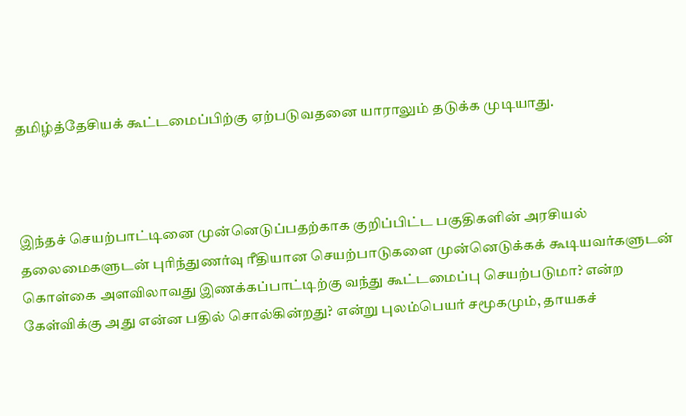தமிழ்த்தேசியக் கூட்டமைப்பிற்கு ஏற்படுவதனை யாராலும் தடுக்க முடியாது.



இந்தச் செயற்பாட்டினை முன்னெடுப்பதற்காக குறிப்பிட்ட பகுதிகளின் அரசியல் தலைமைகளுடன் புரிந்துணர்வு ரீதியான செயற்பாடுகளை முன்னெடுக்கக் கூடியவர்களுடன் கொள்கை அளவிலாவது இணக்கப்பாட்டிற்கு வந்து கூட்டமைப்பு செயற்படுமா? என்ற கேள்விக்கு அது என்ன பதில் சொல்கின்றது? என்று புலம்பெயர் சமூகமும், தாயகச்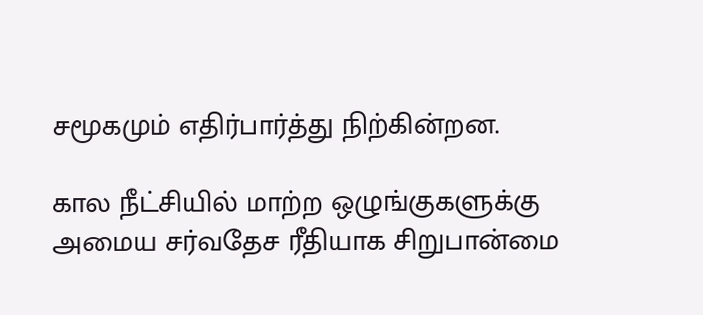சமூகமும் எதிர்பார்த்து நிற்கின்றன.

கால நீட்சியில் மாற்ற ஒழுங்குகளுக்கு அமைய சர்வதேச ரீதியாக சிறுபான்மை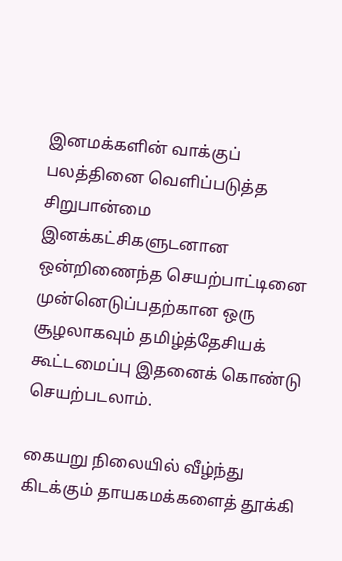இனமக்களின் வாக்குப் பலத்தினை வெளிப்படுத்த சிறுபான்மை இனக்கட்சிகளுடனான ஒன்றிணைந்த செயற்பாட்டினை முன்னெடுப்பதற்கான ஒரு சூழலாகவும் தமிழ்த்தேசியக் கூட்டமைப்பு இதனைக் கொண்டு செயற்படலாம்.

கையறு நிலையில் வீழ்ந்து கிடக்கும் தாயகமக்களைத் தூக்கி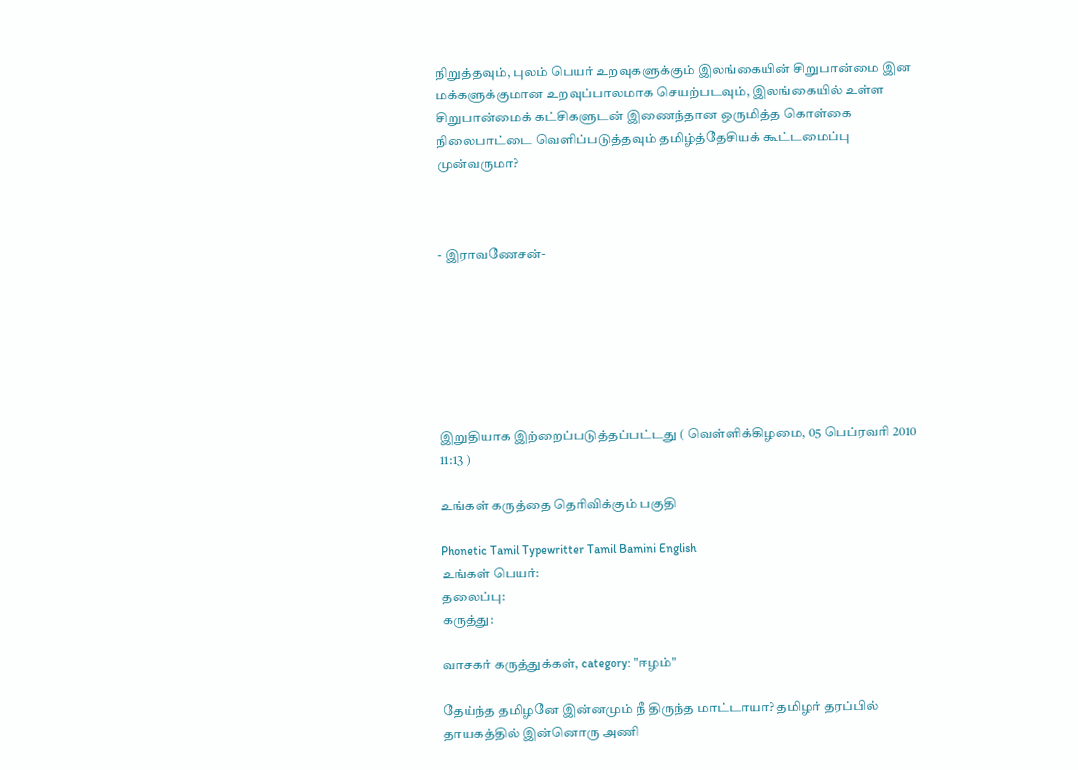நிறுத்தவும், புலம் பெயர் உறவுகளுக்கும் இலங்கையின் சிறுபான்மை இன மக்களுக்குமான உறவுப்பாலமாக செயற்படவும், இலங்கையில் உள்ள சிறுபான்மைக் கட்சிகளுடன் இணைந்தான ஒருமித்த கொள்கை நிலைபாட்டை வெளிப்படுத்தவும் தமிழ்த்தேசியக் கூட்டமைப்பு முன்வருமா?



- இராவணேசன்-







இறுதியாக இற்றைப்படுத்தப்பட்டது ( வெள்ளிக்கிழமை, 05 பெப்ரவரி 2010 11:13 )

உங்கள் கருத்தை தெரிவிக்கும் பகுதி

Phonetic Tamil Typewritter Tamil Bamini English
உங்கள் பெயர்:
தலைப்பு:
கருத்து:

வாசகர் கருத்துக்கள், category: "ஈழம்"

தேய்ந்த தமிழனே இன்னமும் நீ திருந்த மாட்டாயா? தமிழர் தரப்பில் தாயகத்தில் இன்னொரு அணி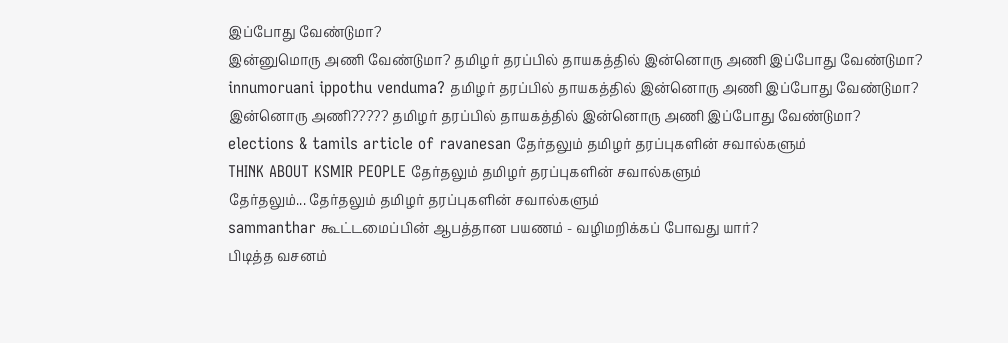இப்போது வேண்டுமா?
இன்னுமொரு அணி வேண்டுமா? தமிழர் தரப்பில் தாயகத்தில் இன்னொரு அணி இப்போது வேண்டுமா?
innumoruani ippothu venduma? தமிழர் தரப்பில் தாயகத்தில் இன்னொரு அணி இப்போது வேண்டுமா?
இன்னொரு அணி????? தமிழர் தரப்பில் தாயகத்தில் இன்னொரு அணி இப்போது வேண்டுமா?
elections & tamils article of ravanesan தேர்தலும் தமிழர் தரப்புகளின் சவால்களும்
THINK ABOUT KSMIR PEOPLE தேர்தலும் தமிழர் தரப்புகளின் சவால்களும்
தேர்தலும்... தேர்தலும் தமிழர் தரப்புகளின் சவால்களும்
sammanthar கூட்டமைப்பின் ஆபத்தான பயணம் - வழிமறிக்கப் போவது யார்?
பிடித்த வசனம்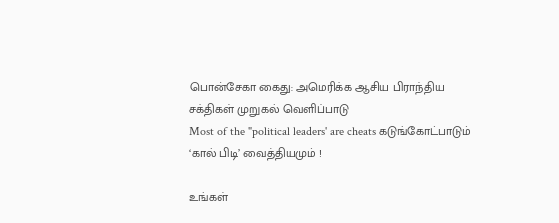பொன்சேகா கைது: அமெரிக்க ஆசிய பிராந்திய சக்திகள் முறுகல் வெளிப்பாடு
Most of the "political leaders' are cheats கடுங்கோட்பாடும் ‘கால் பிடி’ வைத்தியமும் !

உங்கள்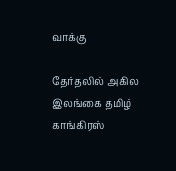வாக்கு

தேர்தலில் அகில இலங்கை தமிழ் காங்கிரஸ்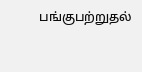பங்குபற்றுதல்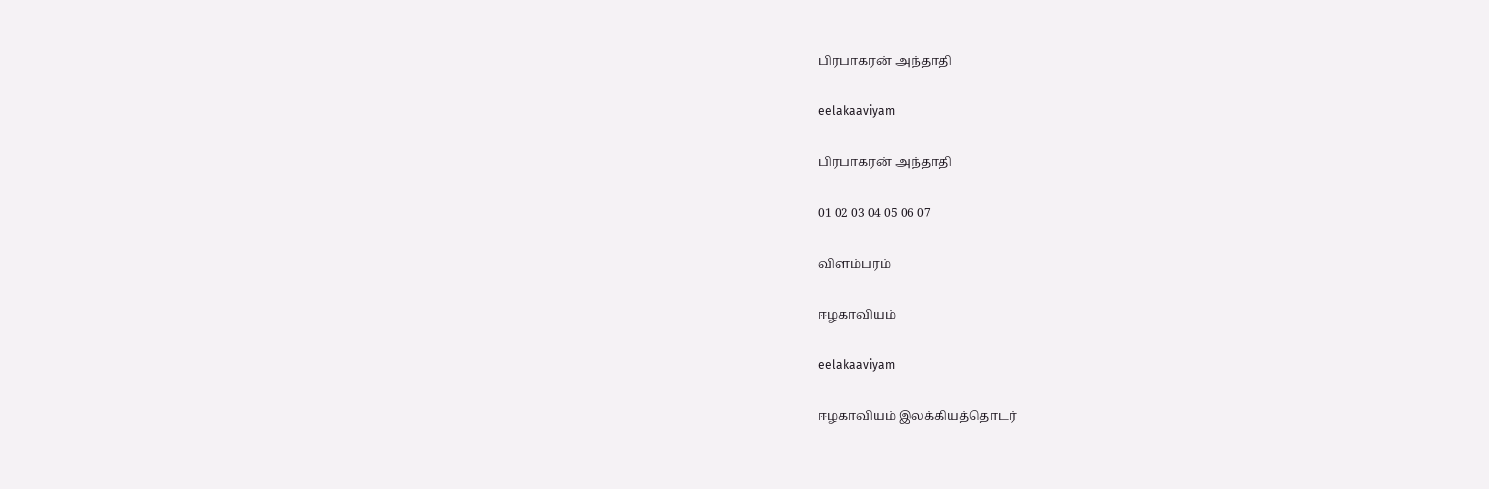பிரபாகரன் அந்தாதி

eelakaaviyam

பிரபாகரன் அந்தாதி

01 02 03 04 05 06 07

விளம்பரம்

ஈழகாவியம்

eelakaaviyam

ஈழகாவியம் இலக்கியத்தொடர்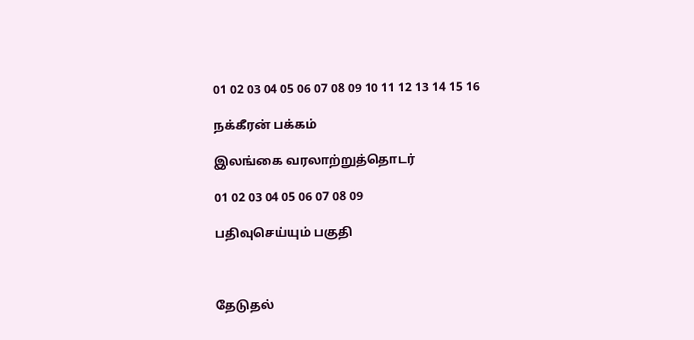01 02 03 04 05 06 07 08 09 10 11 12 13 14 15 16

நக்கீரன் பக்கம்

இலங்கை வரலாற்றுத்தொடர்

01 02 03 04 05 06 07 08 09

பதிவுசெய்யும் பகுதி



தேடுதல்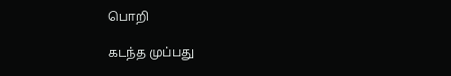பொறி

கடந்த முப்பது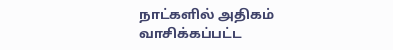நாட்களில் அதிகம் வாசிக்கப்பட்ட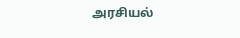அரசியல்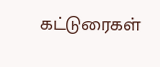கட்டுரைகள்